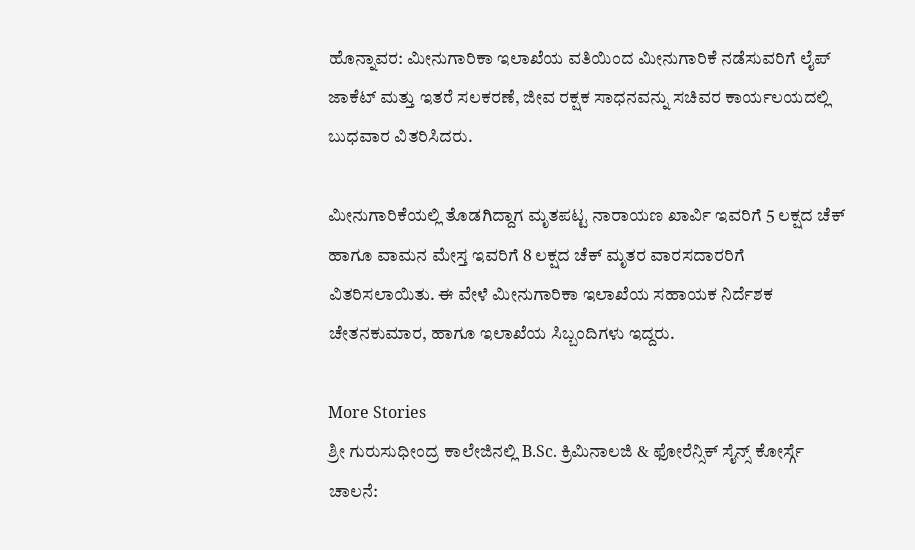ಹೊನ್ನಾವರ: ಮೀನುಗಾರಿಕಾ ಇಲಾಖೆಯ ವತಿಯಿಂದ ಮೀನುಗಾರಿಕೆ ನಡೆಸುವರಿಗೆ ಲೈಪ್ ಜಾಕೆಟ್ ಮತ್ತು ಇತರೆ ಸಲಕರಣೆ, ಜೀವ ರಕ್ಷಕ ಸಾಧನವನ್ನು ಸಚಿವರ ಕಾರ್ಯಲಯದಲ್ಲಿ ಬುಧವಾರ ವಿತರಿಸಿದರು.

ಮೀನುಗಾರಿಕೆಯಲ್ಲಿ ತೊಡಗಿದ್ದಾಗ ಮೃತಪಟ್ಟ ನಾರಾಯಣ ಖಾರ್ವಿ ಇವರಿಗೆ 5 ಲಕ್ಷದ ಚೆಕ್ ಹಾಗೂ ವಾಮನ ಮೇಸ್ತ ಇವರಿಗೆ 8 ಲಕ್ಷದ ಚೆಕ್ ಮೃತರ ವಾರಸದಾರರಿಗೆ ವಿತರಿಸಲಾಯಿತು. ಈ ವೇಳೆ ಮೀನುಗಾರಿಕಾ ಇಲಾಖೆಯ ಸಹಾಯಕ ನಿರ್ದೆಶಕ ಚೇತನಕುಮಾರ, ಹಾಗೂ ಇಲಾಖೆಯ ಸಿಬ್ಬಂದಿಗಳು ಇದ್ದರು.

More Stories
ಶ್ರೀ ಗುರುಸುಧೀಂದ್ರ ಕಾಲೇಜಿನಲ್ಲಿ B.Sc. ಕ್ರಿಮಿನಾಲಜಿ & ಫೋರೆನ್ಸಿಕ್ ಸೈನ್ಸ್ ಕೋರ್ಸ್ಗೆ ಚಾಲನೆ: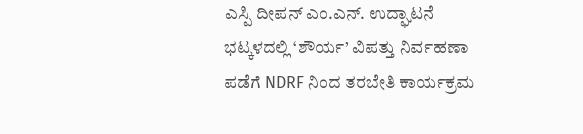ಎಸ್ಪಿ ದೀಪನ್ ಎಂ.ಎನ್. ಉದ್ಘಾಟನೆ
ಭಟ್ಕಳದಲ್ಲಿ ‘ಶೌರ್ಯ’ ವಿಪತ್ತು ನಿರ್ವಹಣಾ ಪಡೆಗೆ NDRF ನಿಂದ ತರಬೇತಿ ಕಾರ್ಯಕ್ರಮ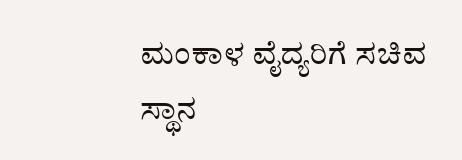ಮಂಕಾಳ ವೈದ್ಯರಿಗೆ ಸಚಿವ ಸ್ಥಾನ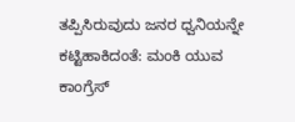ತಪ್ಪಿಸಿರುವುದು ಜನರ ಧ್ವನಿಯನ್ನೇ ಕಟ್ಟಿಹಾಕಿದಂತೆ: ಮಂಕಿ ಯುವ ಕಾಂಗ್ರೆಸ್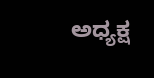ಅಧ್ಯಕ್ಷ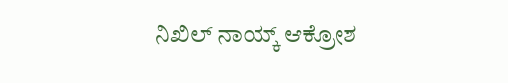ನಿಖಿಲ್ ನಾಯ್ಕ್ ಆಕ್ರೋಶ